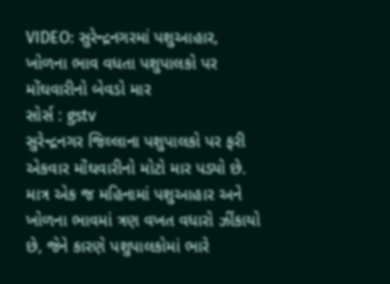VIDEO: સુરેન્દ્રનગરમાં પશુઆહાર, ખોળના ભાવ વધતા પશુપાલકો પર મોંઘવારીનો બેવડો માર
સોર્સ : gstv
સુરેન્દ્રનગર જિલ્લાના પશુપાલકો પર ફરી એકવાર મોંઘવારીનો મોટો માર પડ્યો છે. માત્ર એક જ મહિનામાં પશુઆહાર અને ખોળના ભાવમાં ત્રણ વખત વધારો ઝીંકાયો છે, જેને કારણે પશુપાલકોમાં ભારે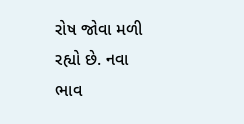રોષ જોવા મળી રહ્યો છે. નવા ભાવ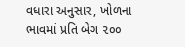વધારા અનુસાર, ખોળના ભાવમાં પ્રતિ બેગ ૨૦૦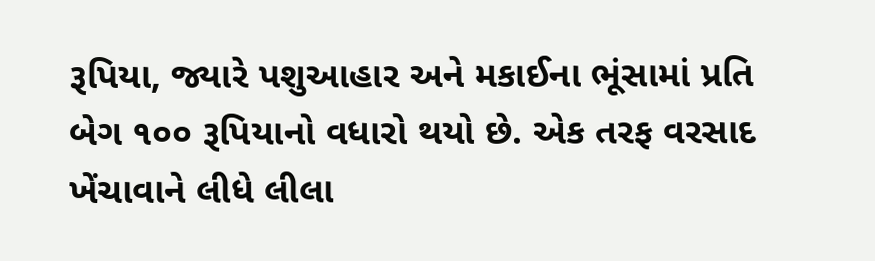રૂપિયા, જ્યારે પશુઆહાર અને મકાઈના ભૂંસામાં પ્રતિ બેગ ૧૦૦ રૂપિયાનો વધારો થયો છે. એક તરફ વરસાદ ખેંચાવાને લીધે લીલા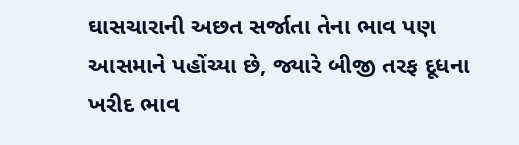ઘાસચારાની અછત સર્જાતા તેના ભાવ પણ આસમાને પહોંચ્યા છે, જ્યારે બીજી તરફ દૂધના ખરીદ ભાવ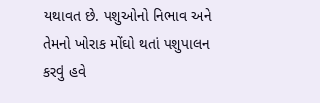યથાવત છે. પશુઓનો નિભાવ અને તેમનો ખોરાક મોંઘો થતાં પશુપાલન કરવું હવે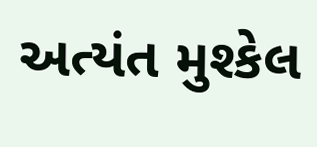અત્યંત મુશ્કેલ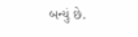બન્યું છે.